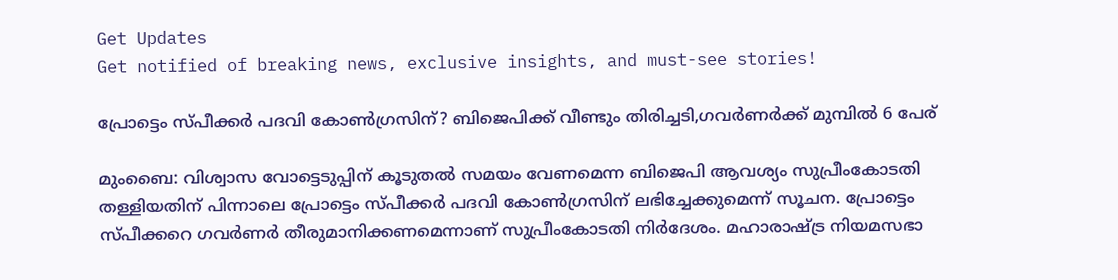Get Updates
Get notified of breaking news, exclusive insights, and must-see stories!

പ്രോട്ടെം സ്പീക്കര്‍ പദവി കോണ്‍ഗ്രസിന്? ബിജെപിക്ക് വീണ്ടും തിരിച്ചടി,ഗവര്‍ണര്‍ക്ക് മുമ്പില്‍ 6 പേര്

മുംബൈ: വിശ്വാസ വോട്ടെടുപ്പിന് കൂടുതല്‍ സമയം വേണമെന്ന ബിജെപി ആവശ്യം സുപ്രീംകോടതി തള്ളിയതിന് പിന്നാലെ പ്രോട്ടെം സ്പീക്കര്‍ പദവി കോണ്‍ഗ്രസിന് ലഭിച്ചേക്കുമെന്ന് സൂചന. പ്രോട്ടെം സ്പീക്കറെ ഗവര്‍ണര്‍ തീരുമാനിക്കണമെന്നാണ് സുപ്രീംകോടതി നിര്‍ദേശം. മഹാരാഷ്ട്ര നിയമസഭാ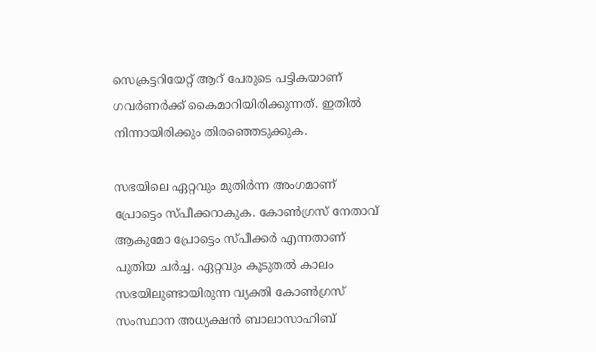സെക്രട്ടറിയേറ്റ് ആറ് പേരുടെ പട്ടികയാണ് ഗവര്‍ണര്‍ക്ക് കൈമാറിയിരിക്കുന്നത്. ഇതില്‍ നിന്നായിരിക്കും തിരഞ്ഞെടുക്കുക.

സഭയിലെ ഏറ്റവും മുതിര്‍ന്ന അംഗമാണ് പ്രോട്ടെം സ്പീക്കറാകുക. കോണ്‍ഗ്രസ് നേതാവ് ആകുമോ പ്രോട്ടെം സ്പീക്കര്‍ എന്നതാണ് പുതിയ ചര്‍ച്ച. ഏറ്റവും കൂടുതല്‍ കാലം സഭയിലുണ്ടായിരുന്ന വ്യക്തി കോണ്‍ഗ്രസ് സംസ്ഥാന അധ്യക്ഷന്‍ ബാലാസാഹിബ്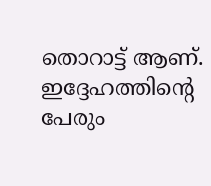തൊറാട്ട് ആണ്. ഇദ്ദേഹത്തിന്റെ പേരും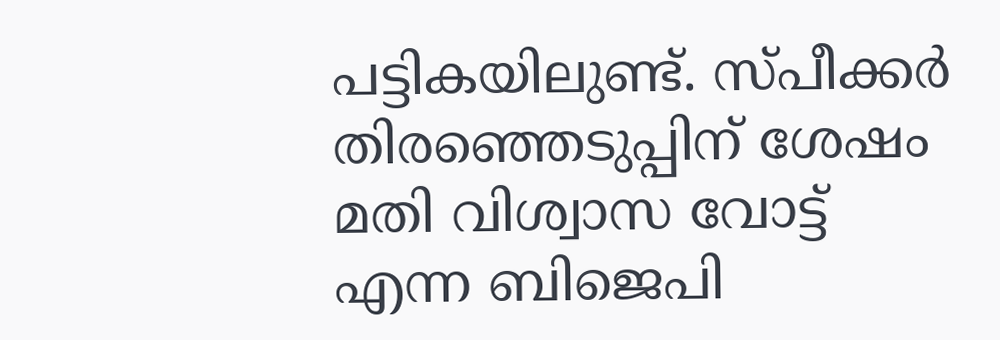പട്ടികയിലുണ്ട്. സ്പീക്കര്‍ തിരഞ്ഞെടുപ്പിന് ശേഷം മതി വിശ്വാസ വോട്ട് എന്ന ബിജെപി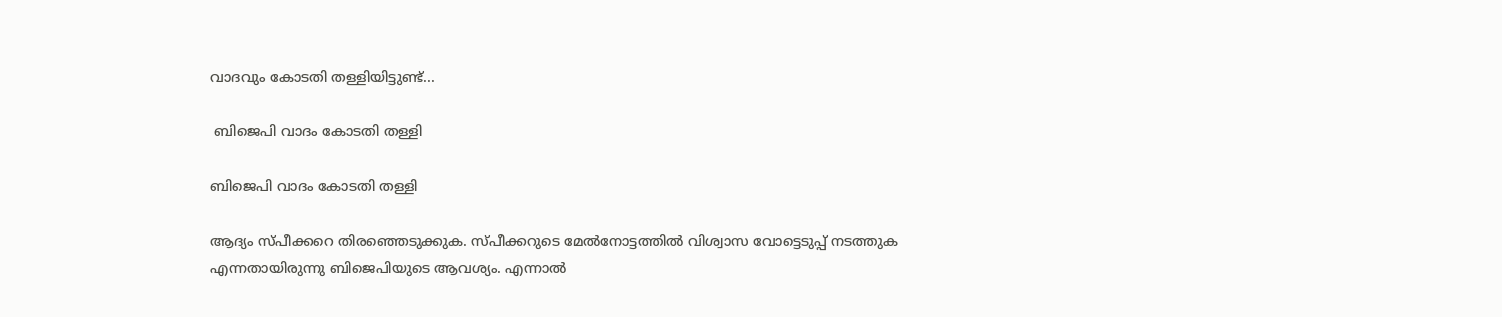വാദവും കോടതി തള്ളിയിട്ടുണ്ട്...

 ബിജെപി വാദം കോടതി തള്ളി

ബിജെപി വാദം കോടതി തള്ളി

ആദ്യം സ്പീക്കറെ തിരഞ്ഞെടുക്കുക. സ്പീക്കറുടെ മേല്‍നോട്ടത്തില്‍ വിശ്വാസ വോട്ടെടുപ്പ് നടത്തുക എന്നതായിരുന്നു ബിജെപിയുടെ ആവശ്യം. എന്നാല്‍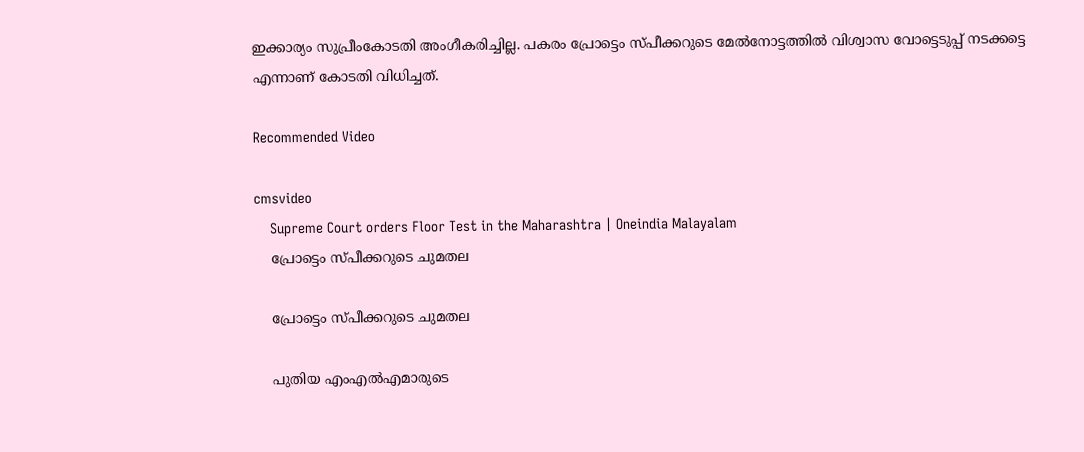ഇക്കാര്യം സുപ്രീംകോടതി അംഗീകരിച്ചില്ല. പകരം പ്രോട്ടെം സ്പീക്കറുടെ മേല്‍നോട്ടത്തില്‍ വിശ്വാസ വോട്ടെടുപ്പ് നടക്കട്ടെ എന്നാണ് കോടതി വിധിച്ചത്.

Recommended Video

cmsvideo
    Supreme Court orders Floor Test in the Maharashtra | Oneindia Malayalam
    പ്രോട്ടെം സ്പീക്കറുടെ ചുമതല

    പ്രോട്ടെം സ്പീക്കറുടെ ചുമതല

    പുതിയ എംഎല്‍എമാരുടെ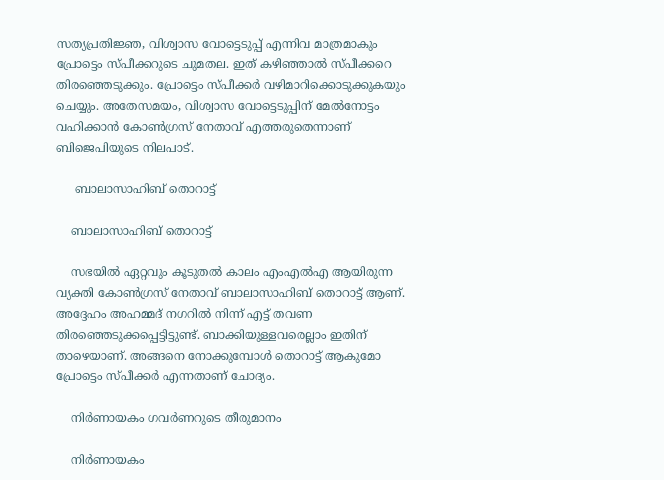സത്യപ്രതിജ്ഞ, വിശ്വാസ വോട്ടെടുപ്പ് എന്നിവ മാത്രമാകും പ്രോട്ടെം സ്പീക്കറുടെ ചുമതല. ഇത് കഴിഞ്ഞാല്‍ സ്പീക്കറെ തിരഞ്ഞെടുക്കും. പ്രോട്ടെം സ്പീക്കര്‍ വഴിമാറിക്കൊടുക്കുകയും ചെയ്യും. അതേസമയം, വിശ്വാസ വോട്ടെടുപ്പിന് മേല്‍നോട്ടം വഹിക്കാന്‍ കോണ്‍ഗ്രസ് നേതാവ് എത്തരുതെന്നാണ് ബിജെപിയുടെ നിലപാട്.

     ബാലാസാഹിബ് തൊറാട്ട്

    ബാലാസാഹിബ് തൊറാട്ട്

    സഭയില്‍ ഏറ്റവും കൂടുതല്‍ കാലം എംഎല്‍എ ആയിരുന്ന വ്യക്തി കോണ്‍ഗ്രസ് നേതാവ് ബാലാസാഹിബ് തൊറാട്ട് ആണ്. അദ്ദേഹം അഹമ്മദ് നഗറില്‍ നിന്ന് എട്ട് തവണ തിരഞ്ഞെടുക്കപ്പെട്ടിട്ടുണ്ട്. ബാക്കിയുള്ളവരെല്ലാം ഇതിന് താഴെയാണ്. അങ്ങനെ നോക്കുമ്പോള്‍ തൊറാട്ട് ആകുമോ പ്രോട്ടെം സ്പീക്കര്‍ എന്നതാണ് ചോദ്യം.

    നിര്‍ണായകം ഗവര്‍ണറുടെ തീരുമാനം

    നിര്‍ണായകം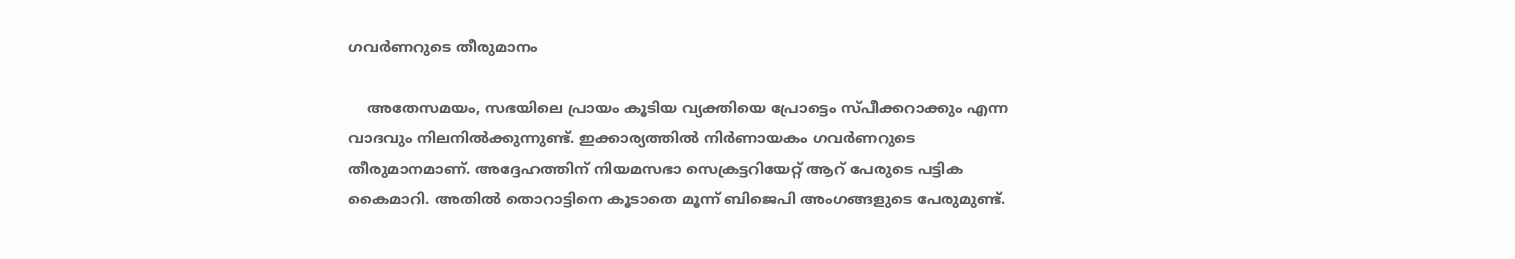ഗവര്‍ണറുടെ തീരുമാനം

    അതേസമയം, സഭയിലെ പ്രായം കൂടിയ വ്യക്തിയെ പ്രോട്ടെം സ്പീക്കറാക്കും എന്ന വാദവും നിലനില്‍ക്കുന്നുണ്ട്. ഇക്കാര്യത്തില്‍ നിര്‍ണായകം ഗവര്‍ണറുടെ തീരുമാനമാണ്. അദ്ദേഹത്തിന് നിയമസഭാ സെക്രട്ടറിയേറ്റ് ആറ് പേരുടെ പട്ടിക കൈമാറി. അതില്‍ തൊറാട്ടിനെ കൂടാതെ മൂന്ന് ബിജെപി അംഗങ്ങളുടെ പേരുമുണ്ട്.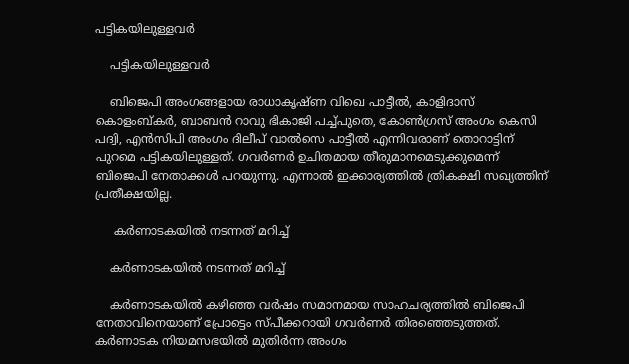പട്ടികയിലുള്ളവര്‍

    പട്ടികയിലുള്ളവര്‍

    ബിജെപി അംഗങ്ങളായ രാധാകൃഷ്ണ വിഖെ പാട്ടീല്‍, കാളിദാസ് കൊളംബ്കര്‍, ബാബന്‍ റാവു ഭികാജി പച്ച്പുതെ, കോണ്‍ഗ്രസ് അംഗം കെസി പദ്വി, എന്‍സിപി അംഗം ദിലീപ് വാല്‍സെ പാട്ടീല്‍ എന്നിവരാണ് തൊറാട്ടിന് പുറമെ പട്ടികയിലുള്ളത്. ഗവര്‍ണര്‍ ഉചിതമായ തീരുമാനമെടുക്കുമെന്ന് ബിജെപി നേതാക്കള്‍ പറയുന്നു. എന്നാല്‍ ഇക്കാര്യത്തില്‍ ത്രികക്ഷി സഖ്യത്തിന് പ്രതീക്ഷയില്ല.

     കര്‍ണാടകയില്‍ നടന്നത് മറിച്ച്

    കര്‍ണാടകയില്‍ നടന്നത് മറിച്ച്

    കര്‍ണാടകയില്‍ കഴിഞ്ഞ വര്‍ഷം സമാനമായ സാഹചര്യത്തില്‍ ബിജെപി നേതാവിനെയാണ് പ്രോട്ടെം സ്പീക്കറായി ഗവര്‍ണര്‍ തിരഞ്ഞെടുത്തത്. കര്‍ണാടക നിയമസഭയില്‍ മുതിര്‍ന്ന അംഗം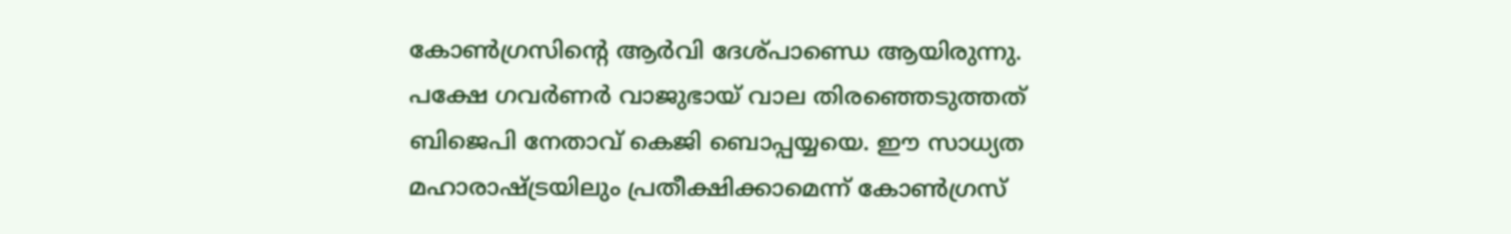കോണ്‍ഗ്രസിന്റെ ആര്‍വി ദേശ്പാണ്ഡെ ആയിരുന്നു. പക്ഷേ ഗവര്‍ണര്‍ വാജുഭായ് വാല തിരഞ്ഞെടുത്തത് ബിജെപി നേതാവ് കെജി ബൊപ്പയ്യയെ. ഈ സാധ്യത മഹാരാഷ്ട്രയിലും പ്രതീക്ഷിക്കാമെന്ന് കോണ്‍ഗ്രസ്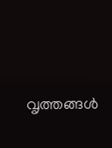വൃത്തങ്ങള്‍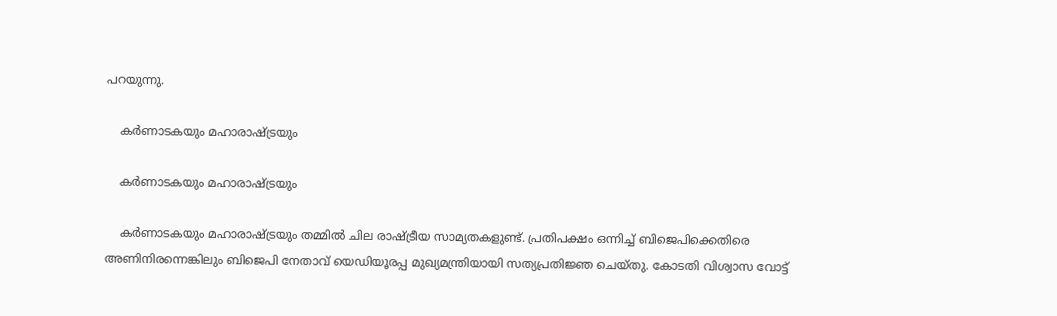പറയുന്നു.

    കര്‍ണാടകയും മഹാരാഷ്ട്രയും

    കര്‍ണാടകയും മഹാരാഷ്ട്രയും

    കര്‍ണാടകയും മഹാരാഷ്ട്രയും തമ്മില്‍ ചില രാഷ്ട്രീയ സാമ്യതകളുണ്ട്. പ്രതിപക്ഷം ഒന്നിച്ച് ബിജെപിക്കെതിരെ അണിനിരന്നെങ്കിലും ബിജെപി നേതാവ് യെഡിയൂരപ്പ മുഖ്യമന്ത്രിയായി സത്യപ്രതിജ്ഞ ചെയ്തു. കോടതി വിശ്വാസ വോട്ട്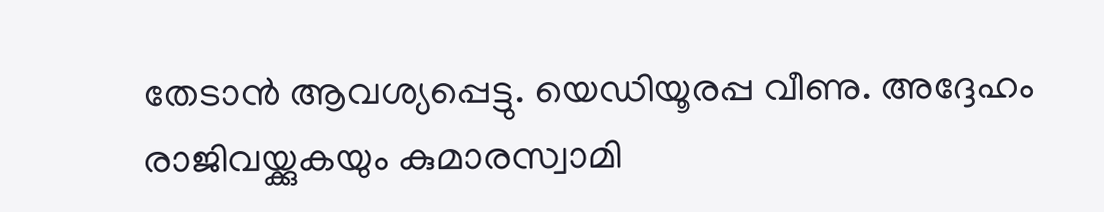തേടാന്‍ ആവശ്യപ്പെട്ടു. യെഡിയൂരപ്പ വീണു. അദ്ദേഹം രാജിവയ്ക്കുകയും കുമാരസ്വാമി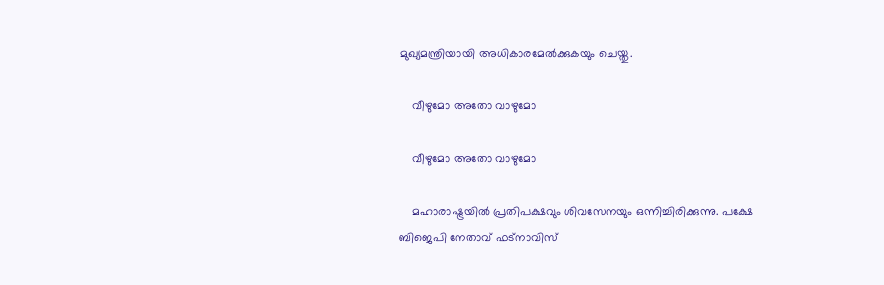മുഖ്യമന്ത്രിയായി അധികാരമേല്‍ക്കുകയും ചെയ്തു.

    വീഴുമോ അതോ വാഴുമോ

    വീഴുമോ അതോ വാഴുമോ

    മഹാരാഷ്ട്രയില്‍ പ്രതിപക്ഷവും ശിവസേനയും ഒന്നിച്ചിരിക്കുന്നു. പക്ഷേ ബിജെപി നേതാവ് ഫട്‌നാവിസ്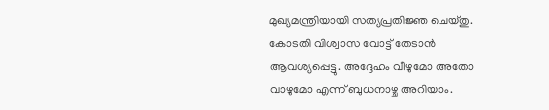മുഖ്യമന്ത്രിയായി സത്യപ്രതിജ്ഞ ചെയ്തു. കോടതി വിശ്വാസ വോട്ട് തേടാന്‍ ആവശ്യപ്പെട്ടു. അദ്ദേഹം വീഴുമോ അതോ വാഴുമോ എന്ന് ബുധനാഴ്ച അറിയാം.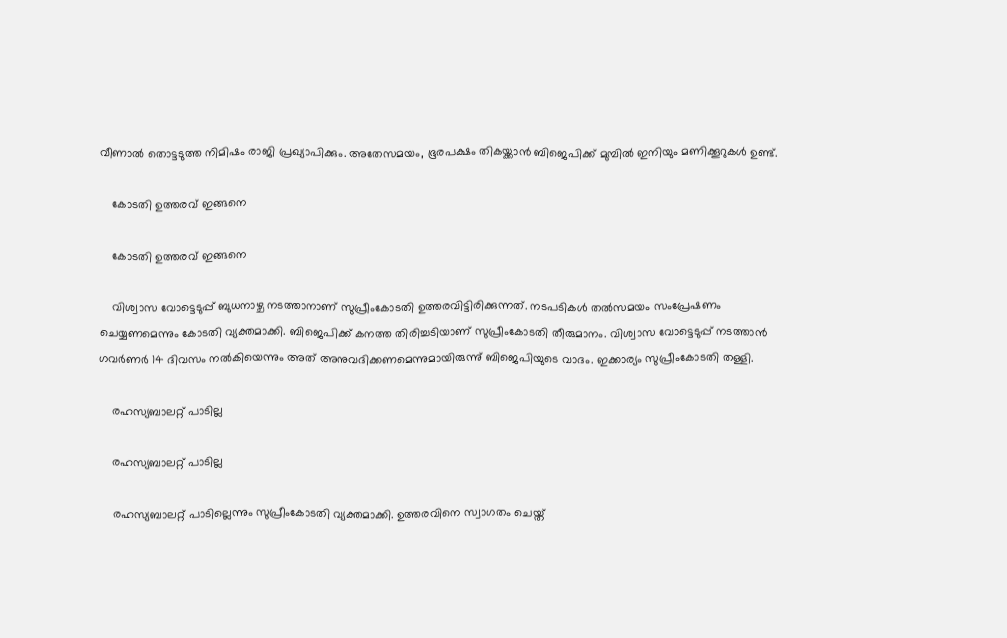വീണാല്‍ തൊട്ടടുത്ത നിമിഷം രാജി പ്രഖ്യാപിക്കും. അതേസമയം, ഭൂരപക്ഷം തികയ്ക്കാന്‍ ബിജെപിക്ക് മുമ്പില്‍ ഇനിയും മണിക്കൂറുകള്‍ ഉണ്ട്.

    കോടതി ഉത്തരവ് ഇങ്ങനെ

    കോടതി ഉത്തരവ് ഇങ്ങനെ

    വിശ്വാസ വോട്ടെടുപ്പ് ബുധനാഴ്ച നടത്താനാണ് സുപ്രീംകോടതി ഉത്തരവിട്ടിരിക്കുന്നത്. നടപടികള്‍ തല്‍സമയം സംപ്രേഷണം ചെയ്യണമെന്നും കോടതി വ്യക്തമാക്കി. ബിജെപിക്ക് കനത്ത തിരിച്ചടിയാണ് സുപ്രീംകോടതി തീരുമാനം. വിശ്വാസ വോട്ടെടുപ്പ് നടത്താന്‍ ഗവര്‍ണര്‍ 14 ദിവസം നല്‍കിയെന്നും അത് അനുവദിക്കണമെന്നുമായിരുന്നു് ബിജെപിയുടെ വാദം. ഇക്കാര്യം സുപ്രീംകോടതി തള്ളി.

    രഹസ്യബാലറ്റ് പാടില്ല

    രഹസ്യബാലറ്റ് പാടില്ല

    രഹസ്യബാലറ്റ് പാടില്ലെന്നും സുപ്രീംകോടതി വ്യക്തമാക്കി. ഉത്തരവിനെ സ്വാഗതം ചെയ്ത്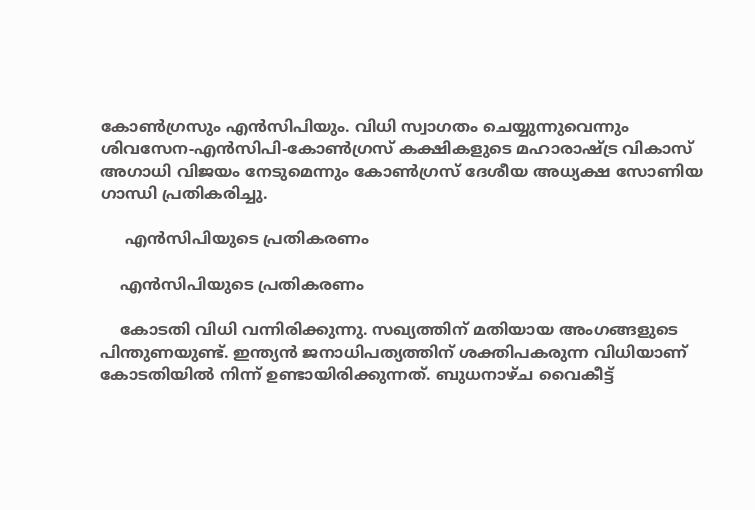കോണ്‍ഗ്രസും എന്‍സിപിയും. വിധി സ്വാഗതം ചെയ്യുന്നുവെന്നും ശിവസേന-എന്‍സിപി-കോണ്‍ഗ്രസ് കക്ഷികളുടെ മഹാരാഷ്ട്ര വികാസ് അഗാധി വിജയം നേടുമെന്നും കോണ്‍ഗ്രസ് ദേശീയ അധ്യക്ഷ സോണിയ ഗാന്ധി പ്രതികരിച്ചു.

     എന്‍സിപിയുടെ പ്രതികരണം

    എന്‍സിപിയുടെ പ്രതികരണം

    കോടതി വിധി വന്നിരിക്കുന്നു. സഖ്യത്തിന് മതിയായ അംഗങ്ങളുടെ പിന്തുണയുണ്ട്. ഇന്ത്യന്‍ ജനാധിപത്യത്തിന് ശക്തിപകരുന്ന വിധിയാണ് കോടതിയില്‍ നിന്ന് ഉണ്ടായിരിക്കുന്നത്. ബുധനാഴ്ച വൈകീട്ട്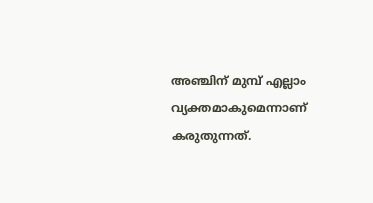അഞ്ചിന് മുമ്പ് എല്ലാം വ്യക്തമാകുമെന്നാണ് കരുതുന്നത്.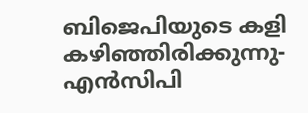ബിജെപിയുടെ കളി കഴിഞ്ഞിരിക്കുന്നു- എന്‍സിപി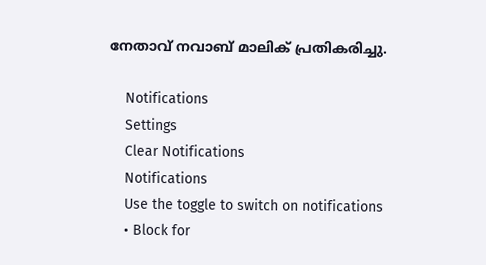നേതാവ് നവാബ് മാലിക് പ്രതികരിച്ചു.

    Notifications
    Settings
    Clear Notifications
    Notifications
    Use the toggle to switch on notifications
    • Block for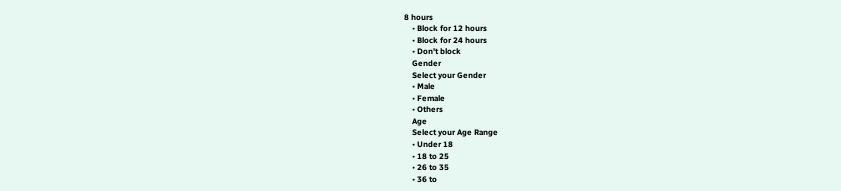8 hours
    • Block for 12 hours
    • Block for 24 hours
    • Don't block
    Gender
    Select your Gender
    • Male
    • Female
    • Others
    Age
    Select your Age Range
    • Under 18
    • 18 to 25
    • 26 to 35
    • 36 to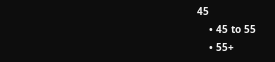45
    • 45 to 55
    • 55+